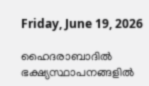Friday, June 19, 2026

ഹൈദരാബാദിൽ ഭക്ഷ്യസ്ഥാപനങ്ങളിൽ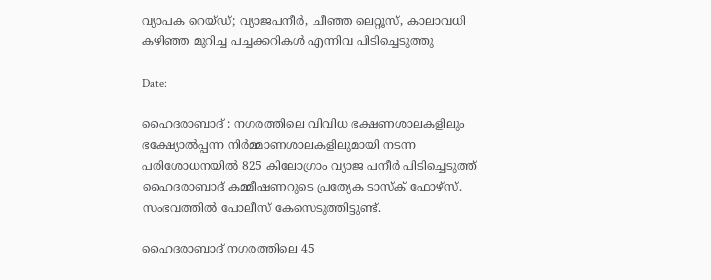വ്യാപക റെയ്ഡ്; വ്യാജപനീർ, ചീഞ്ഞ ലെറ്റൂസ്, കാലാവധി കഴിഞ്ഞ മുറിച്ച പച്ചക്കറികൾ എന്നിവ പിടിച്ചെടുത്തു

Date:

ഹൈദരാബാദ് : നഗരത്തിലെ വിവിധ ഭക്ഷണശാലകളിലും ഭക്ഷ്യോൽപ്പന്ന നിർമ്മാണശാലകളിലുമായി നടന്ന പരിശോധനയിൽ 825 കിലോഗ്രാം വ്യാജ പനീർ പിടിച്ചെടുത്ത് ഹൈദരാബാദ് കമ്മീഷണറുടെ പ്രത്യേക ടാസ്‌ക് ഫോഴ്സ്. സംഭവത്തിൽ പോലീസ് കേസെടുത്തിട്ടുണ്ട്.

ഹൈദരാബാദ് നഗരത്തിലെ 45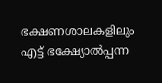ഭക്ഷണശാലകളിലും എട്ട് ഭക്ഷ്യോൽപ്പന്ന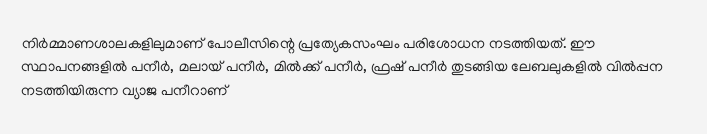നിർമ്മാണശാലകളിലുമാണ് പോലീസിന്റെ പ്രത്യേകസംഘം പരിശോധന നടത്തിയത്. ഈ സ്ഥാപനങ്ങളിൽ പനീർ, മലായ് പനീർ, മിൽക്ക് പനീർ, ഫ്രഷ് പനീർ തുടങ്ങിയ ലേബലുകളിൽ വിൽപ്പന നടത്തിയിരുന്ന വ്യാജ പനീറാണ്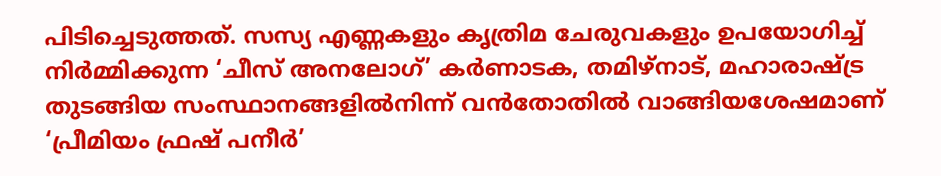പിടിച്ചെടുത്തത്. സസ്യ എണ്ണകളും കൃത്രിമ ചേരുവകളും ഉപയോഗിച്ച് നിർമ്മിക്കുന്ന ‘ചീസ് അനലോഗ്’ കർണാടക, തമിഴ്‌നാട്, മഹാരാഷ്ട്ര തുടങ്ങിയ സംസ്ഥാനങ്ങളിൽനിന്ന് വൻതോതിൽ വാങ്ങിയശേഷമാണ് ‘പ്രീമിയം ഫ്രഷ് പനീർ’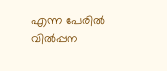എന്ന പേരിൽ വിൽപ്പന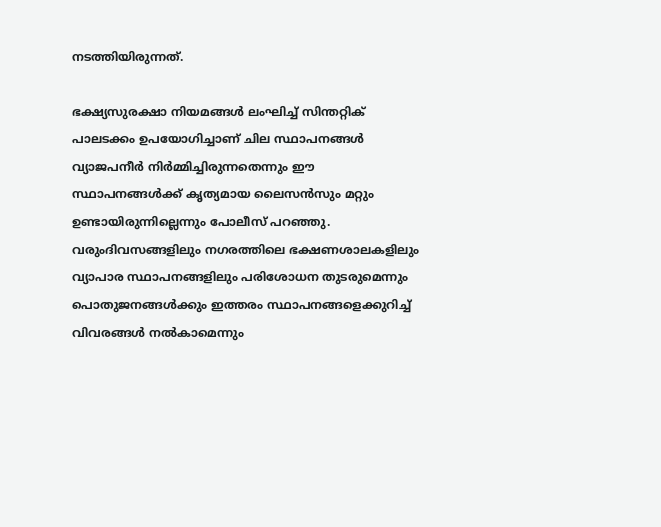നടത്തിയിരുന്നത്.

ഭക്ഷ്യസുരക്ഷാ നിയമങ്ങൾ ലംഘിച്ച് സിന്തറ്റിക് പാലടക്കം ഉപയോഗിച്ചാണ് ചില സ്ഥാപനങ്ങൾ വ്യാജപനീർ നിർമ്മിച്ചിരുന്നതെന്നും ഈ സ്ഥാപനങ്ങൾക്ക് കൃത്യമായ ലൈസൻസും മറ്റും ഉണ്ടായിരുന്നില്ലെന്നും പോലീസ് പറഞ്ഞു. വരുംദിവസങ്ങളിലും നഗരത്തിലെ ഭക്ഷണശാലകളിലും വ്യാപാര സ്ഥാപനങ്ങളിലും പരിശോധന തുടരുമെന്നും പൊതുജനങ്ങൾക്കും ഇത്തരം സ്ഥാപനങ്ങളെക്കുറിച്ച് വിവരങ്ങൾ നൽകാമെന്നും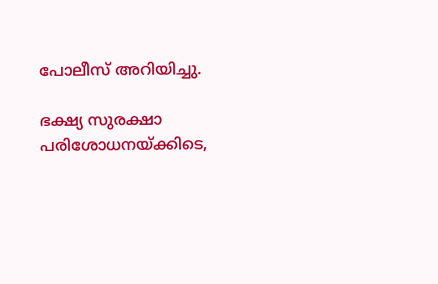പോലീസ് അറിയിച്ചു.

ഭക്ഷ്യ സുരക്ഷാ പരിശോധനയ്ക്കിടെ,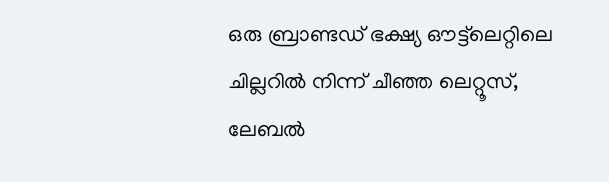ഒരു ബ്രാണ്ടഡ് ഭക്ഷ്യ ഔട്ട്‌ലെറ്റിലെ ചില്ലറിൽ നിന്ന് ചീഞ്ഞ ലെറ്റൂസ്, ലേബൽ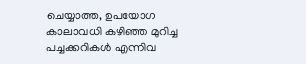ചെയ്യാത്ത, ഉപയോഗ കാലാവധി കഴിഞ്ഞ മുറിച്ച പച്ചക്കറികൾ എന്നിവ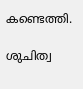കണ്ടെത്തി.

ശുചിത്വ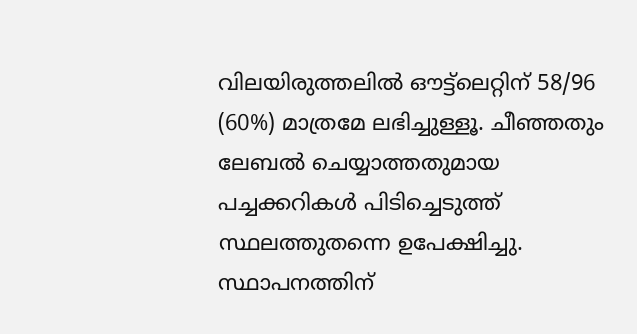വിലയിരുത്തലിൽ ഔട്ട്‌ലെറ്റിന് 58/96 (60%) മാത്രമേ ലഭിച്ചുള്ളൂ. ചീഞ്ഞതും ലേബൽ ചെയ്യാത്തതുമായ പച്ചക്കറികൾ പിടിച്ചെടുത്ത് സ്ഥലത്തുതന്നെ ഉപേക്ഷിച്ചു. സ്ഥാപനത്തിന്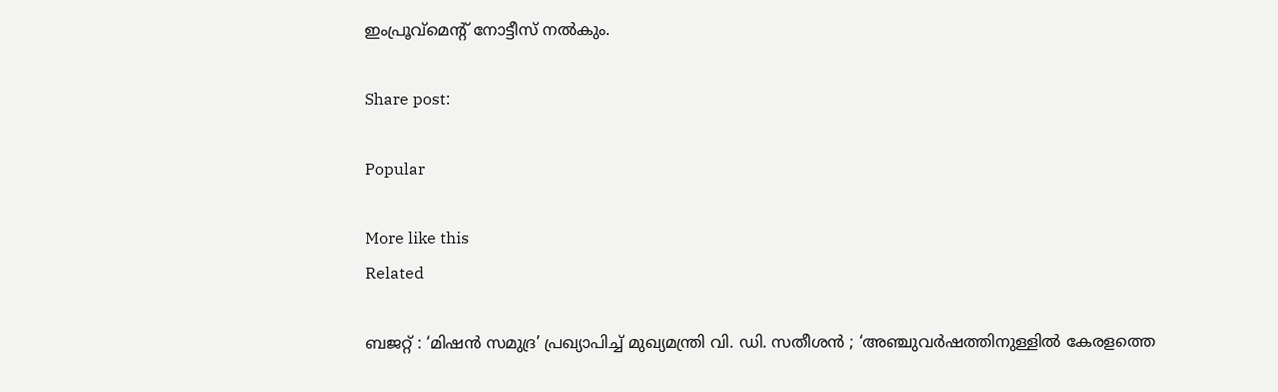ഇംപ്രൂവ്‌മെന്റ് നോട്ടീസ് നൽകും.

Share post:

Popular

More like this
Related

ബജറ്റ് : ‘മിഷൻ സമുദ്ര’ പ്രഖ്യാപിച്ച് മുഖ്യമന്ത്രി വി. ഡി. സതീശൻ ; ‘അഞ്ചുവർഷത്തിനുള്ളിൽ കേരളത്തെ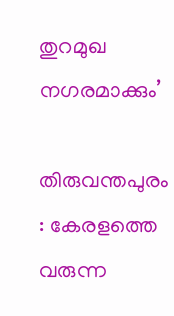തുറമുഖ നഗരമാക്കും’

തിരുവന്തപുരം : കേരളത്തെ വരുന്ന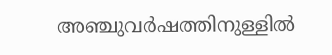അ‍ഞ്ചുവർഷത്തിനുള്ളിൽ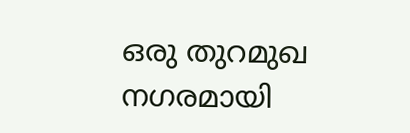ഒരു തുറമുഖ നഗരമായി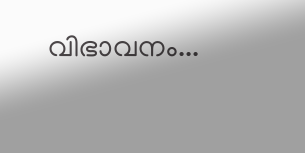വിഭാവനം...